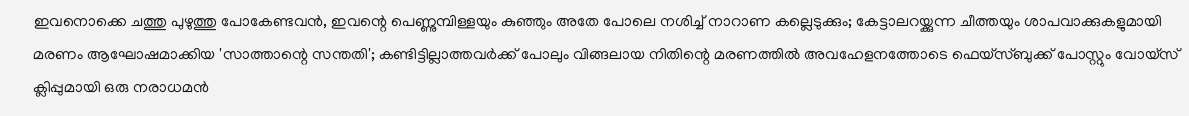ഇവനൊക്കെ ചത്തു പുഴുത്തു പോകേണ്ടവന്‍, ഇവന്റെ പെണ്ണുമ്പിള്ളയും കുഞ്ഞും അതേ പോലെ നശിച്ച് നാറാണ കല്ലെടുക്കും; കേട്ടാലറയ്ക്കുന്ന ചീത്തയും ശാപവാക്കുകളുമായി മരണം ആഘോഷമാക്കിയ 'സാത്താന്റെ സന്തതി'; കണ്ടിട്ടില്ലാത്തവര്‍ക്ക് പോലും വിങ്ങലായ നിതിന്റെ മരണത്തില്‍ അവഹേളനത്തോടെ ഫെയ്‌സ്ബുക്ക് പോസ്റ്റും വോയ്സ് ക്ലിപ്പുമായി ഒരു നരാധമന്‍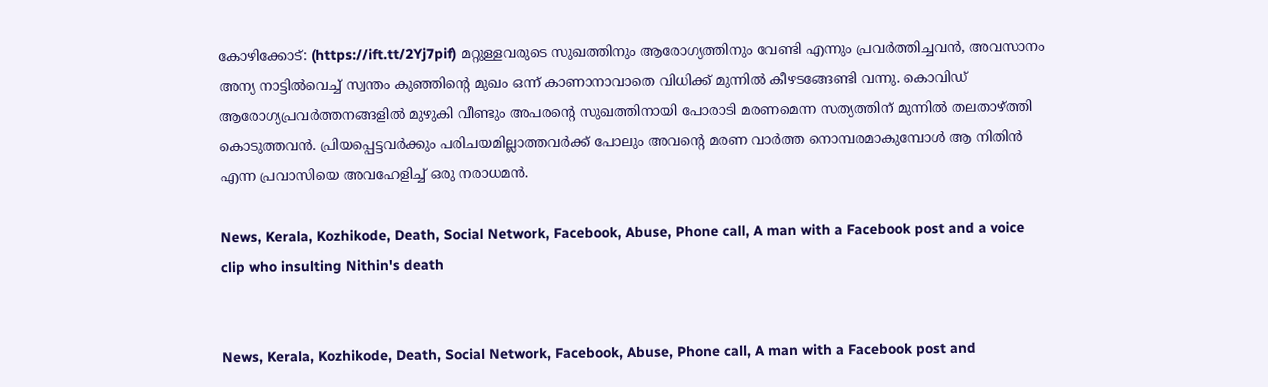കോഴിക്കോട്: (https://ift.tt/2Yj7pif) മറ്റുള്ളവരുടെ സുഖത്തിനും ആരോഗ്യത്തിനും വേണ്ടി എന്നും പ്രവര്‍ത്തിച്ചവന്‍, അവസാനം അന്യ നാട്ടില്‍വെച്ച് സ്വന്തം കുഞ്ഞിന്റെ മുഖം ഒന്ന് കാണാനാവാതെ വിധിക്ക് മുന്നില്‍ കീഴടങ്ങേണ്ടി വന്നു. കൊവിഡ് ആരോഗ്യപ്രവര്‍ത്തനങ്ങളില്‍ മുഴുകി വീണ്ടും അപരന്റെ സുഖത്തിനായി പോരാടി മരണമെന്ന സത്യത്തിന് മുന്നില്‍ തലതാഴ്ത്തി കൊടുത്തവന്‍. പ്രിയപ്പെട്ടവര്‍ക്കും പരിചയമില്ലാത്തവര്‍ക്ക് പോലും അവന്റെ മരണ വാര്‍ത്ത നൊമ്പരമാകുമ്പോള്‍ ആ നിതിന്‍ എന്ന പ്രവാസിയെ അവഹേളിച്ച് ഒരു നരാധമന്‍.

News, Kerala, Kozhikode, Death, Social Network, Facebook, Abuse, Phone call, A man with a Facebook post and a voice clip who insulting Nithin's death


News, Kerala, Kozhikode, Death, Social Network, Facebook, Abuse, Phone call, A man with a Facebook post and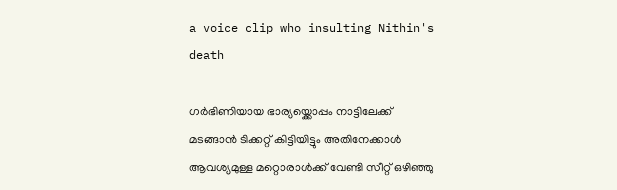a voice clip who insulting Nithin's death

ഗര്‍ഭിണിയായ ഭാര്യയ്ക്കൊപ്പം നാട്ടിലേക്ക് മടങ്ങാന്‍ ടിക്കറ്റ് കിട്ടിയിട്ടും അതിനേക്കാള്‍ ആവശ്യമുള്ള മറ്റൊരാള്‍ക്ക് വേണ്ടി സീറ്റ് ഒഴിഞ്ഞു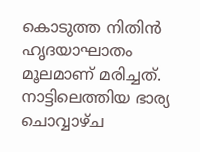കൊടുത്ത നിതിന്‍ ഹൃദയാഘാതം മൂലമാണ് മരിച്ചത്. നാട്ടിലെത്തിയ ഭാര്യ ചൊവ്വാഴ്ച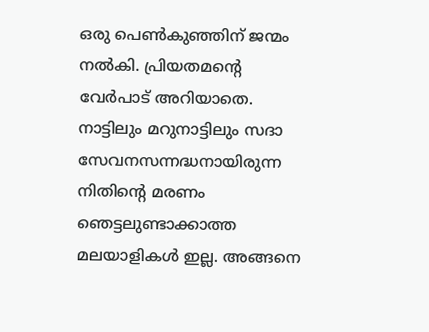ഒരു പെണ്‍കുഞ്ഞിന് ജന്മം നല്‍കി. പ്രിയതമന്റെ വേര്‍പാട് അറിയാതെ. നാട്ടിലും മറുനാട്ടിലും സദാ സേവനസന്നദ്ധനായിരുന്ന നിതിന്റെ മരണം ഞെട്ടലുണ്ടാക്കാത്ത മലയാളികള്‍ ഇല്ല. അങ്ങനെ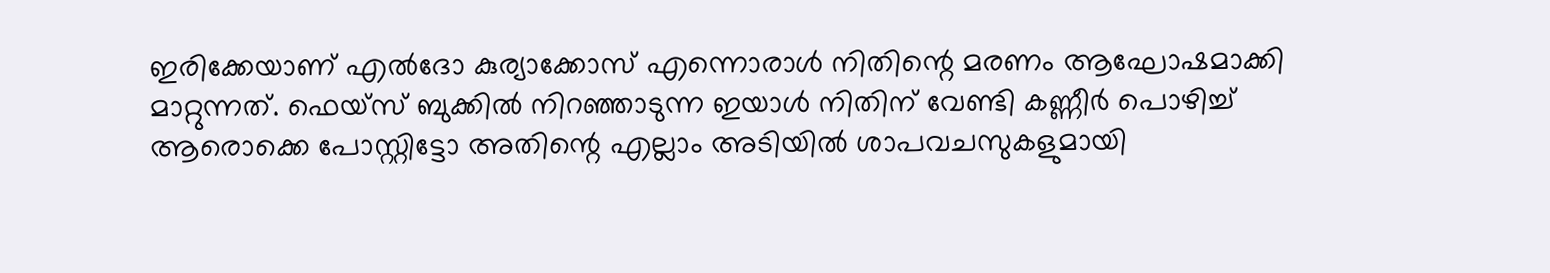ഇരിക്കേയാണ് എല്‍ദോ കുര്യാക്കോസ് എന്നൊരാള്‍ നിതിന്റെ മരണം ആഘോഷമാക്കി മാറ്റുന്നത്. ഫെയ്‌സ് ബുക്കില്‍ നിറഞ്ഞാടുന്ന ഇയാള്‍ നിതിന് വേണ്ടി കണ്ണീര്‍ പൊഴിച്ച് ആരൊക്കെ പോസ്റ്റിട്ടോ അതിന്റെ എല്ലാം അടിയില്‍ ശാപവചസുകളുമായി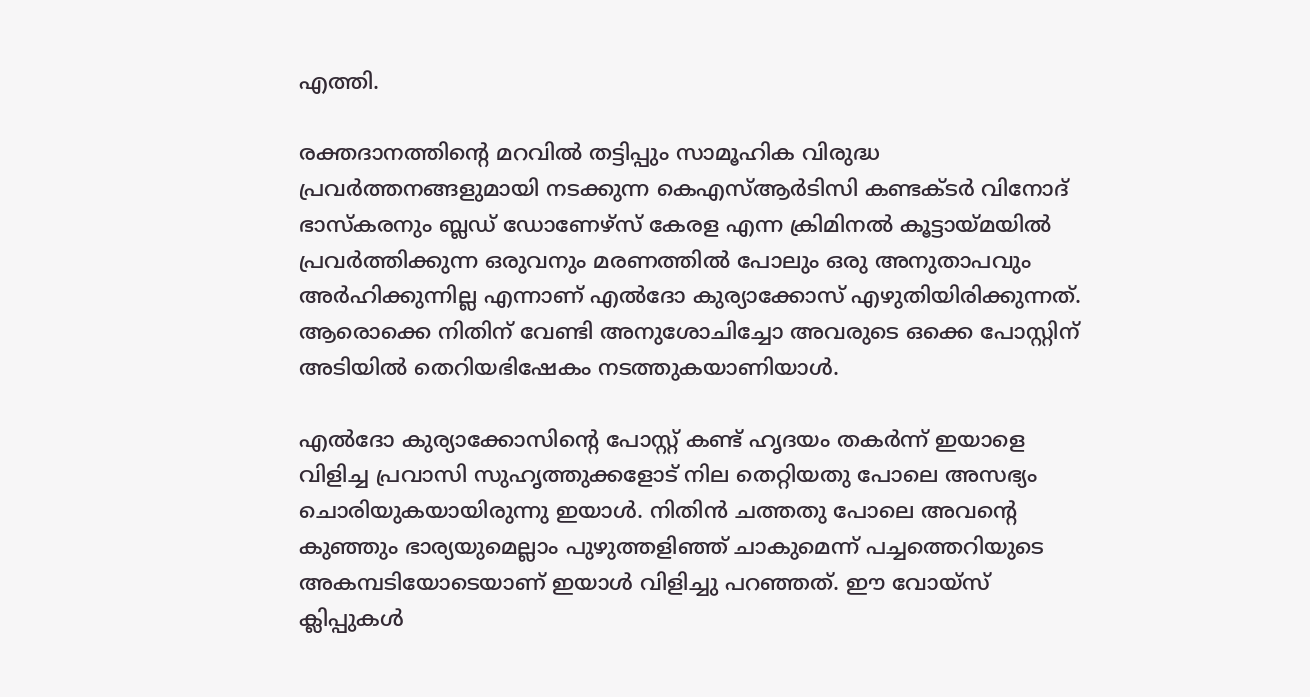എത്തി.

രക്തദാനത്തിന്റെ മറവില്‍ തട്ടിപ്പും സാമൂഹിക വിരുദ്ധ പ്രവര്‍ത്തനങ്ങളുമായി നടക്കുന്ന കെഎസ്ആര്‍ടിസി കണ്ടക്ടര്‍ വിനോദ് ഭാസ്‌കരനും ബ്ലഡ് ഡോണേഴ്സ് കേരള എന്ന ക്രിമിനല്‍ കൂട്ടായ്മയില്‍ പ്രവര്‍ത്തിക്കുന്ന ഒരുവനും മരണത്തില്‍ പോലും ഒരു അനുതാപവും അര്‍ഹിക്കുന്നില്ല എന്നാണ് എല്‍ദോ കുര്യാക്കോസ് എഴുതിയിരിക്കുന്നത്. ആരൊക്കെ നിതിന് വേണ്ടി അനുശോചിച്ചോ അവരുടെ ഒക്കെ പോസ്റ്റിന് അടിയില്‍ തെറിയഭിഷേകം നടത്തുകയാണിയാള്‍.

എല്‍ദോ കുര്യാക്കോസിന്റെ പോസ്റ്റ് കണ്ട് ഹൃദയം തകര്‍ന്ന് ഇയാളെ വിളിച്ച പ്രവാസി സുഹൃത്തുക്കളോട് നില തെറ്റിയതു പോലെ അസഭ്യം ചൊരിയുകയായിരുന്നു ഇയാള്‍. നിതിന്‍ ചത്തതു പോലെ അവന്റെ കുഞ്ഞും ഭാര്യയുമെല്ലാം പുഴുത്തളിഞ്ഞ് ചാകുമെന്ന് പച്ചത്തെറിയുടെ അകമ്പടിയോടെയാണ് ഇയാള്‍ വിളിച്ചു പറഞ്ഞത്. ഈ വോയ്സ് ക്ലിപ്പുകള്‍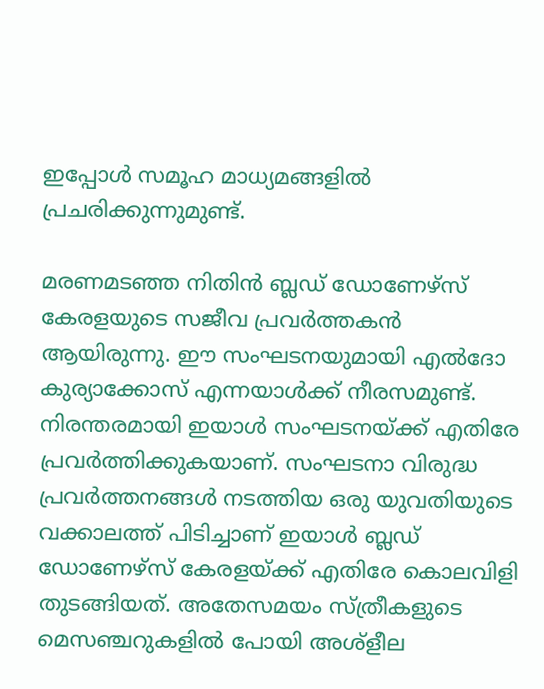ഇപ്പോള്‍ സമൂഹ മാധ്യമങ്ങളില്‍ പ്രചരിക്കുന്നുമുണ്ട്.

മരണമടഞ്ഞ നിതിന്‍ ബ്ലഡ് ഡോണേഴ്സ് കേരളയുടെ സജീവ പ്രവര്‍ത്തകന്‍ ആയിരുന്നു. ഈ സംഘടനയുമായി എല്‍ദോ കുര്യാക്കോസ് എന്നയാള്‍ക്ക് നീരസമുണ്ട്. നിരന്തരമായി ഇയാള്‍ സംഘടനയ്ക്ക് എതിരേ പ്രവര്‍ത്തിക്കുകയാണ്. സംഘടനാ വിരുദ്ധ പ്രവര്‍ത്തനങ്ങള്‍ നടത്തിയ ഒരു യുവതിയുടെ വക്കാലത്ത് പിടിച്ചാണ് ഇയാള്‍ ബ്ലഡ് ഡോണേഴ്സ് കേരളയ്ക്ക് എതിരേ കൊലവിളി തുടങ്ങിയത്. അതേസമയം സ്ത്രീകളുടെ മെസഞ്ചറുകളില്‍ പോയി അശ്ളീല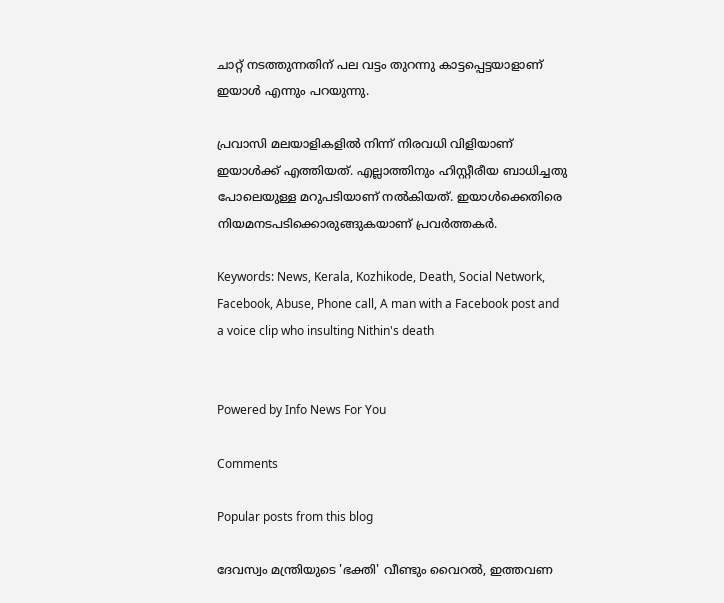ചാറ്റ് നടത്തുന്നതിന് പല വട്ടം തുറന്നു കാട്ടപ്പെട്ടയാളാണ് ഇയാള്‍ എന്നും പറയുന്നു.

പ്രവാസി മലയാളികളില്‍ നിന്ന് നിരവധി വിളിയാണ് ഇയാള്‍ക്ക് എത്തിയത്. എല്ലാത്തിനും ഹിസ്റ്റീരീയ ബാധിച്ചതു പോലെയുള്ള മറുപടിയാണ് നല്‍കിയത്. ഇയാള്‍ക്കെതിരെ നിയമനടപടിക്കൊരുങ്ങുകയാണ് പ്രവര്‍ത്തകര്‍.

Keywords: News, Kerala, Kozhikode, Death, Social Network, Facebook, Abuse, Phone call, A man with a Facebook post and a voice clip who insulting Nithin's death


Powered by Info News For You

Comments

Popular posts from this blog

ദേവസ്വം മന്ത്രിയുടെ 'ഭക്തി' വീണ്ടും വൈറല്‍, ഇത്തവണ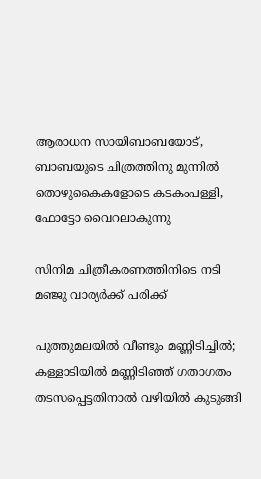ആരാധന സായിബാബയോട്, ബാബയുടെ ചിത്രത്തിനു മുന്നില്‍ തൊഴുകൈകളോടെ കടകംപള്ളി, ഫോട്ടോ വൈറലാകുന്നു

സിനിമ ചിത്രീകരണത്തിനിടെ നടി മഞ്ജു വാര്യര്‍ക്ക് പരിക്ക്

പുത്തുമലയില്‍ വീണ്ടും മണ്ണിടിച്ചില്‍; കള്ളാടിയില്‍ മണ്ണിടിഞ്ഞ് ഗതാഗതം തടസപ്പെട്ടതിനാല്‍ വഴിയില്‍ കുടുങ്ങി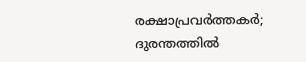രക്ഷാപ്രവര്‍ത്തകര്‍; ദുരന്തത്തില്‍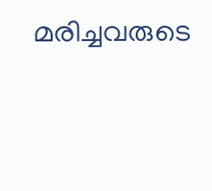മരിച്ചവരുടെ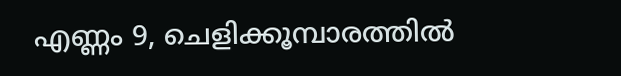എണ്ണം 9, ചെളിക്കൂമ്പാരത്തില്‍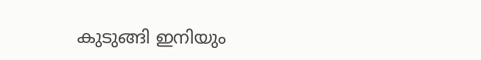കുടുങ്ങി ഇനിയും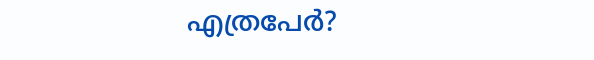എത്രപേര്‍?